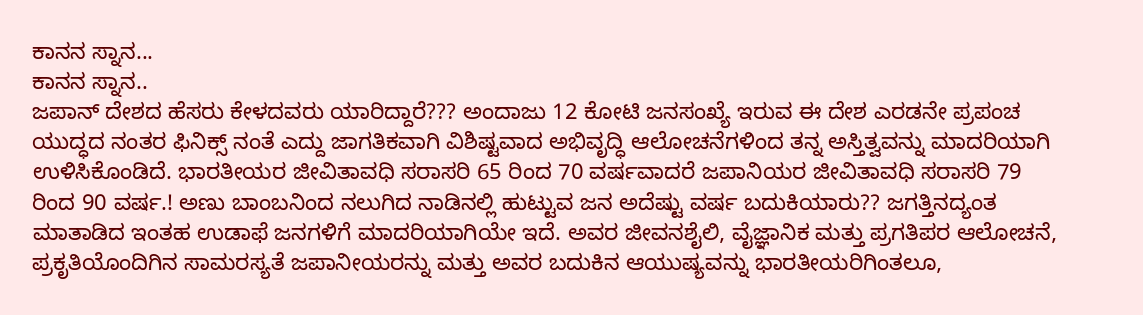ಕಾನನ ಸ್ನಾನ...
ಕಾನನ ಸ್ನಾನ..
ಜಪಾನ್ ದೇಶದ ಹೆಸರು ಕೇಳದವರು ಯಾರಿದ್ದಾರೆ??? ಅಂದಾಜು 12 ಕೋಟಿ ಜನಸಂಖ್ಯೆ ಇರುವ ಈ ದೇಶ ಎರಡನೇ ಪ್ರಪಂಚ ಯುದ್ಧದ ನಂತರ ಫಿನಿಕ್ಸ್ ನಂತೆ ಎದ್ದು ಜಾಗತಿಕವಾಗಿ ವಿಶಿಷ್ಟವಾದ ಅಭಿವೃದ್ಧಿ ಆಲೋಚನೆಗಳಿಂದ ತನ್ನ ಅಸ್ತಿತ್ವವನ್ನು ಮಾದರಿಯಾಗಿ ಉಳಿಸಿಕೊಂಡಿದೆ. ಭಾರತೀಯರ ಜೀವಿತಾವಧಿ ಸರಾಸರಿ 65 ರಿಂದ 70 ವರ್ಷವಾದರೆ ಜಪಾನಿಯರ ಜೀವಿತಾವಧಿ ಸರಾಸರಿ 79 ರಿಂದ 90 ವರ್ಷ.! ಅಣು ಬಾಂಬನಿಂದ ನಲುಗಿದ ನಾಡಿನಲ್ಲಿ ಹುಟ್ಟುವ ಜನ ಅದೆಷ್ಟು ವರ್ಷ ಬದುಕಿಯಾರು?? ಜಗತ್ತಿನದ್ಯಂತ ಮಾತಾಡಿದ ಇಂತಹ ಉಡಾಫೆ ಜನಗಳಿಗೆ ಮಾದರಿಯಾಗಿಯೇ ಇದೆ. ಅವರ ಜೀವನಶೈಲಿ, ವೈಜ್ಞಾನಿಕ ಮತ್ತು ಪ್ರಗತಿಪರ ಆಲೋಚನೆ, ಪ್ರಕೃತಿಯೊಂದಿಗಿನ ಸಾಮರಸ್ಯತೆ ಜಪಾನೀಯರನ್ನು ಮತ್ತು ಅವರ ಬದುಕಿನ ಆಯುಷ್ಯವನ್ನು ಭಾರತೀಯರಿಗಿಂತಲೂ,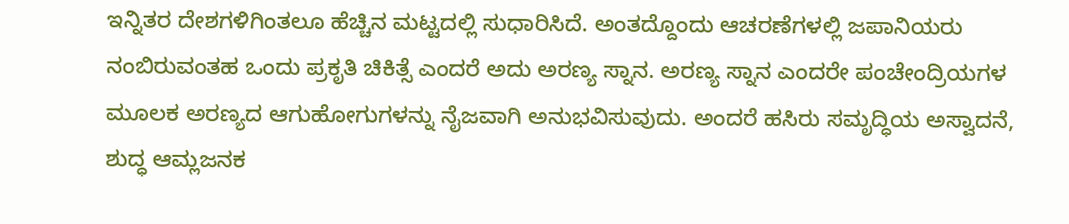ಇನ್ನಿತರ ದೇಶಗಳಿಗಿಂತಲೂ ಹೆಚ್ಚಿನ ಮಟ್ಟದಲ್ಲಿ ಸುಧಾರಿಸಿದೆ. ಅಂತದ್ದೊಂದು ಆಚರಣೆಗಳಲ್ಲಿ ಜಪಾನಿಯರು ನಂಬಿರುವಂತಹ ಒಂದು ಪ್ರಕೃತಿ ಚಿಕಿತ್ಸೆ ಎಂದರೆ ಅದು ಅರಣ್ಯ ಸ್ನಾನ. ಅರಣ್ಯ ಸ್ನಾನ ಎಂದರೇ ಪಂಚೇಂದ್ರಿಯಗಳ ಮೂಲಕ ಅರಣ್ಯದ ಆಗುಹೋಗುಗಳನ್ನು ನೈಜವಾಗಿ ಅನುಭವಿಸುವುದು. ಅಂದರೆ ಹಸಿರು ಸಮೃದ್ಧಿಯ ಅಸ್ವಾದನೆ, ಶುದ್ಧ ಆಮ್ಲಜನಕ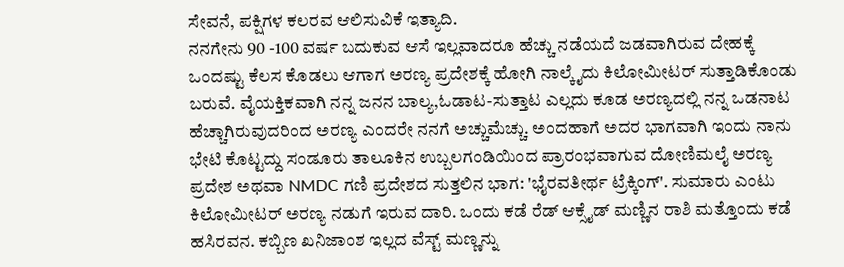ಸೇವನೆ, ಪಕ್ಷಿಗಳ ಕಲರವ ಆಲಿಸುವಿಕೆ ಇತ್ಯಾದಿ.
ನನಗೇನು 90 -100 ವರ್ಷ ಬದುಕುವ ಆಸೆ ಇಲ್ಲವಾದರೂ ಹೆಚ್ಚು ನಡೆಯದೆ ಜಡವಾಗಿರುವ ದೇಹಕ್ಕೆ ಒಂದಷ್ಟು ಕೆಲಸ ಕೊಡಲು ಆಗಾಗ ಅರಣ್ಯ ಪ್ರದೇಶಕ್ಕೆ ಹೋಗಿ ನಾಲ್ಕೈದು ಕಿಲೋಮೀಟರ್ ಸುತ್ತಾಡಿಕೊಂಡು ಬರುವೆ. ವೈಯಕ್ತಿಕವಾಗಿ ನನ್ನ ಜನನ ಬಾಲ್ಯ,ಓಡಾಟ-ಸುತ್ತಾಟ ಎಲ್ಲದು ಕೂಡ ಅರಣ್ಯದಲ್ಲಿ ನನ್ನ ಒಡನಾಟ ಹೆಚ್ಚಾಗಿರುವುದರಿಂದ ಅರಣ್ಯ ಎಂದರೇ ನನಗೆ ಅಚ್ಚುಮೆಚ್ಚು. ಅಂದಹಾಗೆ ಅದರ ಭಾಗವಾಗಿ ಇಂದು ನಾನು ಭೇಟಿ ಕೊಟ್ಟದ್ದು ಸಂಡೂರು ತಾಲೂಕಿನ ಉಬ್ಬಲಗಂಡಿಯಿಂದ ಪ್ರಾರಂಭವಾಗುವ ದೋಣಿಮಲೈ ಅರಣ್ಯ ಪ್ರದೇಶ ಅಥವಾ NMDC ಗಣಿ ಪ್ರದೇಶದ ಸುತ್ತಲಿನ ಭಾಗ: 'ಭೈರವತೀರ್ಥ ಟ್ರೆಕ್ಕಿಂಗ್'. ಸುಮಾರು ಎಂಟು ಕಿಲೋಮೀಟರ್ ಅರಣ್ಯ ನಡುಗೆ ಇರುವ ದಾರಿ. ಒಂದು ಕಡೆ ರೆಡ್ ಆಕ್ಸೈಡ್ ಮಣ್ಣಿನ ರಾಶಿ ಮತ್ತೊಂದು ಕಡೆ ಹಸಿರವನ. ಕಬ್ಬಿಣ ಖನಿಜಾಂಶ ಇಲ್ಲದ ವೆಸ್ಟ್ ಮಣ್ಣನ್ನು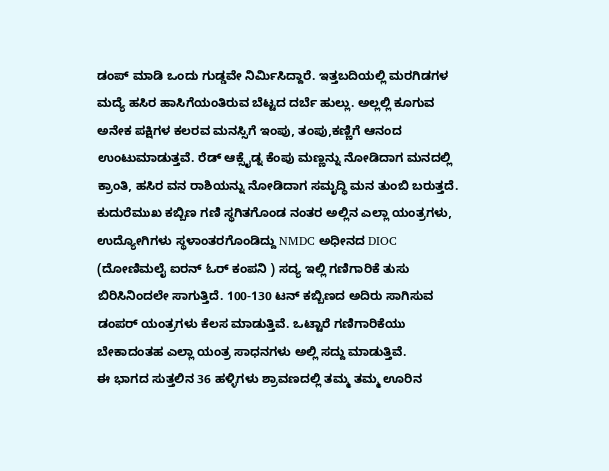ಡಂಪ್ ಮಾಡಿ ಒಂದು ಗುಡ್ಡವೇ ನಿರ್ಮಿಸಿದ್ದಾರೆ. ಇತ್ತಬದಿಯಲ್ಲಿ ಮರಗಿಡಗಳ ಮದ್ಯೆ ಹಸಿರ ಹಾಸಿಗೆಯಂತಿರುವ ಬೆಟ್ಟದ ದರ್ಬೆ ಹುಲ್ಲು. ಅಲ್ಲಲ್ಲಿ ಕೂಗುವ ಅನೇಕ ಪಕ್ಷಿಗಳ ಕಲರವ ಮನಸ್ಸಿಗೆ ಇಂಪು, ತಂಪು,ಕಣ್ಣಿಗೆ ಆನಂದ ಉಂಟುಮಾಡುತ್ತವೆ. ರೆಡ್ ಆಕ್ಸೈಡ್ನ ಕೆಂಪು ಮಣ್ಣನ್ನು ನೋಡಿದಾಗ ಮನದಲ್ಲಿ ಕ್ರಾಂತಿ, ಹಸಿರ ವನ ರಾಶಿಯನ್ನು ನೋಡಿದಾಗ ಸಮೃದ್ಧಿ ಮನ ತುಂಬಿ ಬರುತ್ತದೆ. ಕುದುರೆಮುಖ ಕಬ್ಬಿಣ ಗಣಿ ಸ್ಥಗಿತಗೊಂಡ ನಂತರ ಅಲ್ಲಿನ ಎಲ್ಲಾ ಯಂತ್ರಗಳು, ಉದ್ಯೋಗಿಗಳು ಸ್ಥಳಾಂತರಗೊಂಡಿದ್ದು NMDC ಅಧೀನದ DIOC (ದೋಣಿಮಲೈ ಐರನ್ ಓರ್ ಕಂಪನಿ ) ಸದ್ಯ ಇಲ್ಲಿ ಗಣಿಗಾರಿಕೆ ತುಸು ಬಿರಿಸಿನಿಂದಲೇ ಸಾಗುತ್ತಿದೆ. 100-130 ಟನ್ ಕಬ್ಬಿಣದ ಅದಿರು ಸಾಗಿಸುವ ಡಂಪರ್ ಯಂತ್ರಗಳು ಕೆಲಸ ಮಾಡುತ್ತಿವೆ. ಒಟ್ಟಾರೆ ಗಣಿಗಾರಿಕೆಯು ಬೇಕಾದಂತಹ ಎಲ್ಲಾ ಯಂತ್ರ ಸಾಧನಗಳು ಅಲ್ಲಿ ಸದ್ದು ಮಾಡುತ್ತಿವೆ.
ಈ ಭಾಗದ ಸುತ್ತಲಿನ 36 ಹಳ್ಳಿಗಳು ಶ್ರಾವಣದಲ್ಲಿ ತಮ್ಮ ತಮ್ಮ ಊರಿನ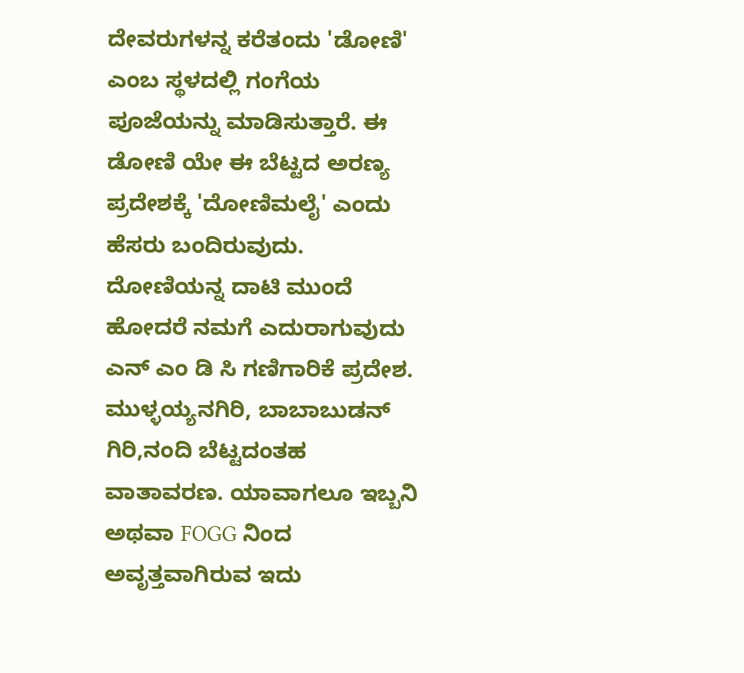ದೇವರುಗಳನ್ನ ಕರೆತಂದು 'ಡೋಣಿ' ಎಂಬ ಸ್ಥಳದಲ್ಲಿ ಗಂಗೆಯ ಪೂಜೆಯನ್ನು ಮಾಡಿಸುತ್ತಾರೆ. ಈ ಡೋಣಿ ಯೇ ಈ ಬೆಟ್ಟದ ಅರಣ್ಯ ಪ್ರದೇಶಕ್ಕೆ 'ದೋಣಿಮಲೈ' ಎಂದು ಹೆಸರು ಬಂದಿರುವುದು.
ದೋಣಿಯನ್ನ ದಾಟಿ ಮುಂದೆ ಹೋದರೆ ನಮಗೆ ಎದುರಾಗುವುದು ಎನ್ ಎಂ ಡಿ ಸಿ ಗಣಿಗಾರಿಕೆ ಪ್ರದೇಶ. ಮುಳ್ಳಯ್ಯನಗಿರಿ, ಬಾಬಾಬುಡನ್ ಗಿರಿ,ನಂದಿ ಬೆಟ್ಟದಂತಹ ವಾತಾವರಣ. ಯಾವಾಗಲೂ ಇಬ್ಬನಿ ಅಥವಾ FOGG ನಿಂದ ಅವೃತ್ತವಾಗಿರುವ ಇದು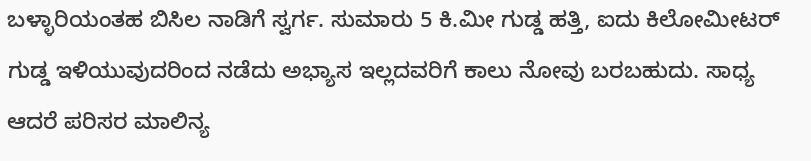ಬಳ್ಳಾರಿಯಂತಹ ಬಿಸಿಲ ನಾಡಿಗೆ ಸ್ವರ್ಗ. ಸುಮಾರು 5 ಕಿ.ಮೀ ಗುಡ್ಡ ಹತ್ತಿ, ಐದು ಕಿಲೋಮೀಟರ್ ಗುಡ್ಡ ಇಳಿಯುವುದರಿಂದ ನಡೆದು ಅಭ್ಯಾಸ ಇಲ್ಲದವರಿಗೆ ಕಾಲು ನೋವು ಬರಬಹುದು. ಸಾಧ್ಯ ಆದರೆ ಪರಿಸರ ಮಾಲಿನ್ಯ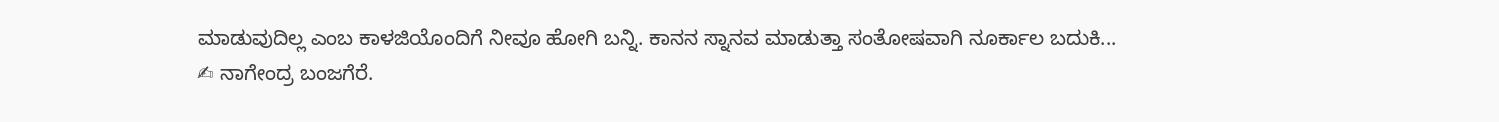ಮಾಡುವುದಿಲ್ಲ ಎಂಬ ಕಾಳಜಿಯೊಂದಿಗೆ ನೀವೂ ಹೋಗಿ ಬನ್ನಿ. ಕಾನನ ಸ್ನಾನವ ಮಾಡುತ್ತಾ ಸಂತೋಷವಾಗಿ ನೂರ್ಕಾಲ ಬದುಕಿ...
✍ ನಾಗೇಂದ್ರ ಬಂಜಗೆರೆ.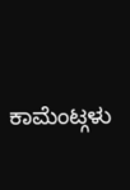ಕಾಮೆಂಟ್ಗಳು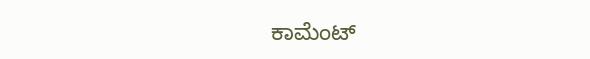ಕಾಮೆಂಟ್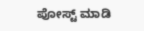ಪೋಸ್ಟ್ ಮಾಡಿ